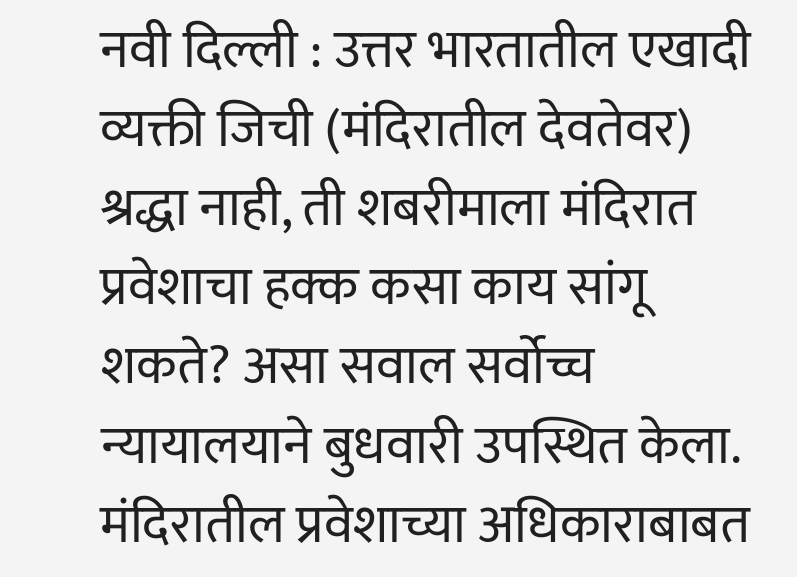नवी दिल्ली : उत्तर भारतातील एखादी व्यक्ती जिची (मंदिरातील देवतेवर) श्रद्धा नाही, ती शबरीमाला मंदिरात प्रवेशाचा हक्क कसा काय सांगू शकते? असा सवाल सर्वोच्च न्यायालयाने बुधवारी उपस्थित केला. मंदिरातील प्रवेशाच्या अधिकाराबाबत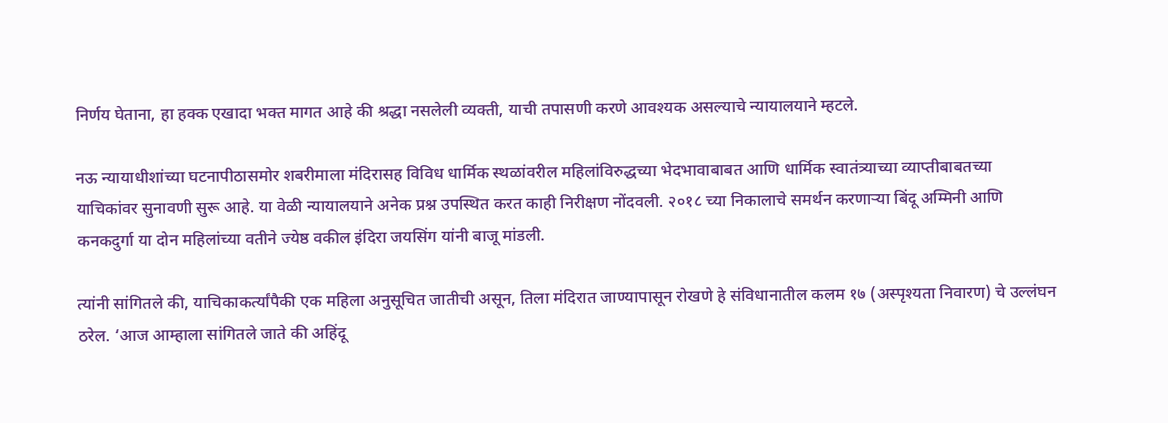निर्णय घेताना, हा हक्क एखादा भक्त मागत आहे की श्रद्धा नसलेली व्यक्ती, याची तपासणी करणे आवश्यक असल्याचे न्यायालयाने म्हटले.

नऊ न्यायाधीशांच्या घटनापीठासमोर शबरीमाला मंदिरासह विविध धार्मिक स्थळांवरील महिलांविरुद्धच्या भेदभावाबाबत आणि धार्मिक स्वातंत्र्याच्या व्याप्तीबाबतच्या याचिकांवर सुनावणी सुरू आहे. या वेळी न्यायालयाने अनेक प्रश्न उपस्थित करत काही निरीक्षण नोंदवली. २०१८ च्या निकालाचे समर्थन करणार्‍या बिंदू अम्मिनी आणि कनकदुर्गा या दोन महिलांच्या वतीने ज्येष्ठ वकील इंदिरा जयसिंग यांनी बाजू मांडली.

त्यांनी सांगितले की, याचिकाकर्त्यांपैकी एक महिला अनुसूचित जातीची असून, तिला मंदिरात जाण्यापासून रोखणे हे संविधानातील कलम १७ (अस्पृश्यता निवारण) चे उल्लंघन ठरेल. ‘आज आम्हाला सांगितले जाते की अहिंदू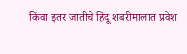किंवा इतर जातीचे हिंदू शबरीमालात प्रवेश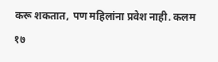करू शकतात, पण महिलांना प्रवेश नाही. कलम १७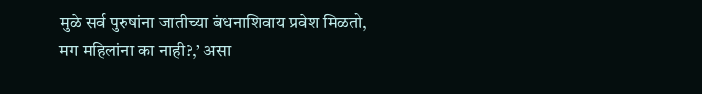मुळे सर्व पुरुषांना जातीच्या बंधनाशिवाय प्रवेश मिळतो, मग महिलांना का नाही?,’ असा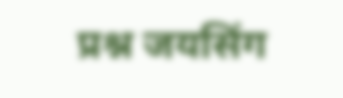प्रश्न जयसिंग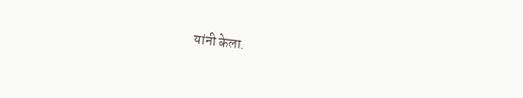यांनी केला.